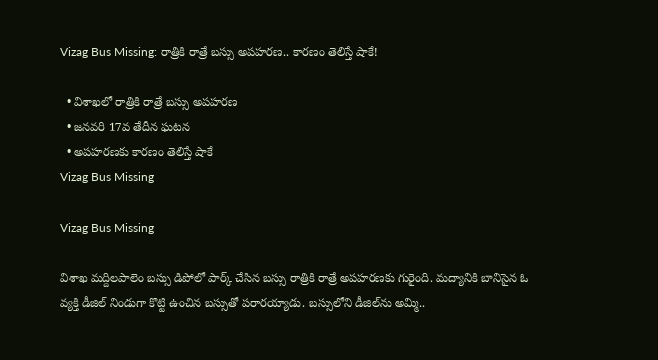Vizag Bus Missing: రాత్రికి రాత్రే బస్సు అపహరణ.. కారణం తెలిస్తే షాకే!

  • విశాఖలో రాత్రికి రాత్రే బస్సు అపహరణ
  • జనవరి 17వ తేదీన ఘటన
  • అపహరణకు కారణం తెలిస్తే షాకే
Vizag Bus Missing

Vizag Bus Missing

విశాఖ మద్దిలపాలెం బస్సు డిపోలో పార్క్ చేసిన బస్సు రాత్రికి రాత్రే అపహరణకు గురైంది. మద్యానికి బానిసైన ఓ వ్యక్తి డీజిల్ నిండుగా కొట్టి ఉంచిన బస్సుతో పరారయ్యాడు. బస్సులోని డీజిల్‌ను అమ్మి..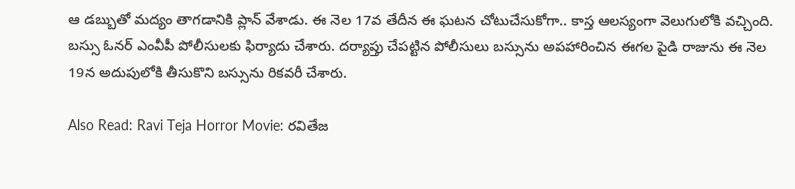ఆ డబ్బుతో మద్యం తాగడానికి ప్లాన్ వేశాడు. ఈ నెల 17వ తేదీన ఈ ఘటన చోటుచేసుకోగా.. కాస్త ఆలస్యంగా వెలుగులోకి వచ్చింది. బస్సు ఓనర్ ఎంవీపీ పోలీసులకు ఫిర్యాదు చేశారు. దర్యాప్తు చేపట్టిన పోలీసులు బస్సును అపహారించిన ఈగల పైడి రాజును ఈ నెల 19న అదుపులోకి తీసుకొని బస్సును రికవరీ చేశారు.

Also Read: Ravi Teja Horror Movie: రవితేజ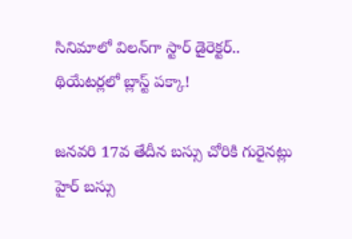సినిమాలో విలన్‌గా స్టార్ డైరెక్టర్.. థియేటర్లలో బ్లాస్ట్ పక్కా!

జనవరి 17వ తేదీన బస్సు చోరికి గురైనట్లు హైర్ బస్సు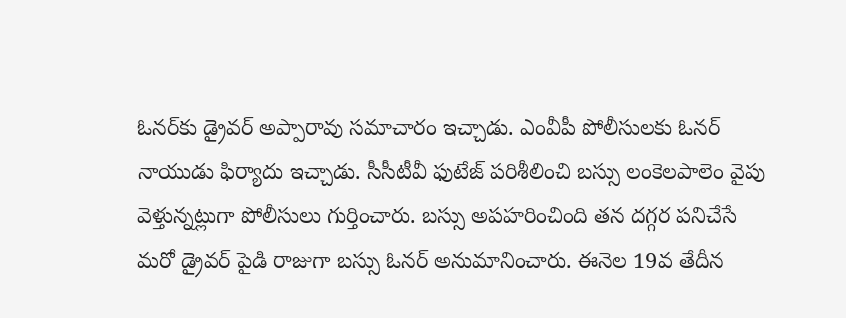ఓనర్‌కు డ్రైవర్ అప్పారావు సమాచారం ఇచ్చాడు. ఎంవీపీ పోలీసులకు ఓనర్ నాయుడు ఫిర్యాదు ఇచ్చాడు. సీసీటీవీ ఫుటేజ్ పరిశీలించి బస్సు లంకెలపాలెం వైపు వెళ్తున్నట్లుగా పోలీసులు గుర్తించారు. బస్సు అపహరించింది తన దగ్గర పనిచేసే మరో డ్రైవర్ పైడి రాజుగా బస్సు ఓనర్ అనుమానించారు. ఈనెల 19వ తేదీన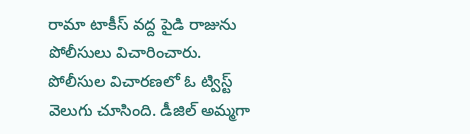రామా టాకీస్ వద్ద పైడి రాజును పోలీసులు విచారించారు. పోలీసుల విచారణలో ఓ ట్విస్ట్ వెలుగు చూసింది. డీజిల్ అమ్మగా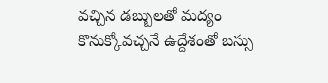వచ్చిన డబ్బులతో మద్యం కొనుక్కోవచ్చనే ఉద్దేశంతో బస్సు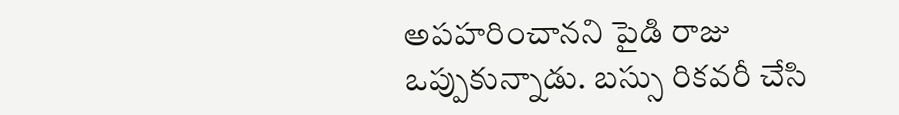అపహరించానని పైడి రాజు ఒప్పుకున్నాడు. బస్సు రికవరీ చేసి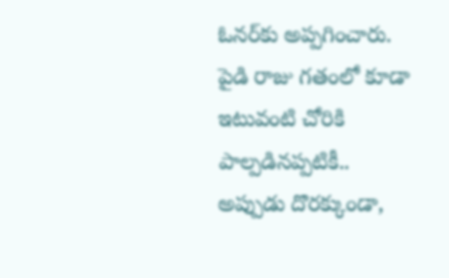ఓనర్‌కు అప్పగించారు. పైడి రాజు గతంలో కూడా ఇటువంటి చోరికి పాల్పడినప్పటికీ.. అప్పుడు దొరక్కుండా,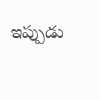ఇప్పుడు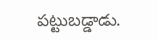పట్టుబడ్డాడు.